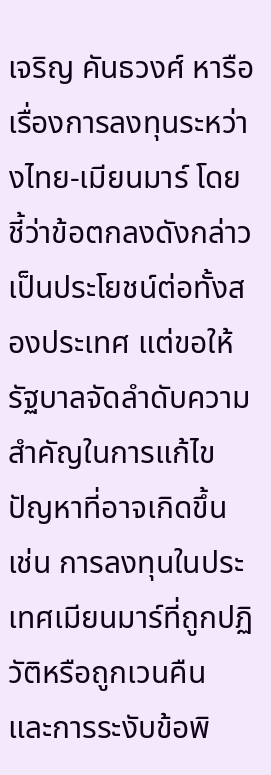เจริญ คันธวงศ์ หารือเรื่องการลงทุนระหว่างไทย-เมียนมาร์ โดยชี้ว่าข้อตกลงดังกล่าวเป็นประโยชน์ต่อทั้งสองประเทศ แต่ขอให้รัฐบาลจัดลำดับความสำคัญในการแก้ไขปัญหาที่อาจเกิดขึ้น เช่น การลงทุนในประเทศเมียนมาร์ที่ถูกปฏิวัติหรือถูกเวนคืน และการระงับข้อพิ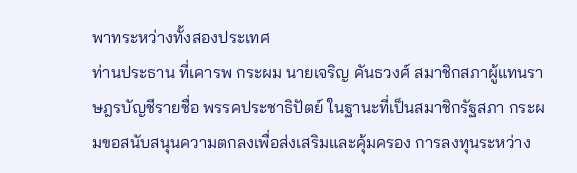พาทระหว่างทั้งสองประเทศ
ท่านประธาน ที่เคารพ กระผม นายเจริญ คันธวงศ์ สมาชิกสภาผู้แทนราษฎรบัญชีรายชื่อ พรรคประชาธิปัตย์ ในฐานะที่เป็นสมาชิกรัฐสภา กระผมขอสนับสนุนความตกลงเพื่อส่งเสริมและคุ้มครอง การลงทุนระหว่าง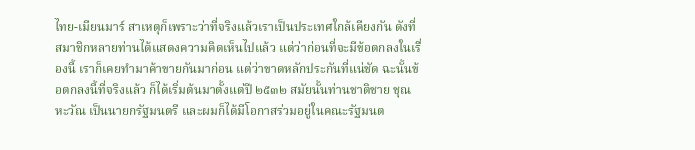ไทย-เมียนมาร์ สาเหตุก็เพราะว่าที่จริงแล้วเราเป็นประเทศใกล้เคียงกัน ดังที่สมาชิกหลายท่านได้แสดงความคิดเห็นไปแล้ว แต่ว่าก่อนที่จะมีข้อตกลงในเรื่องนี้ เราก็เคยทํามาค้าขายกันมาก่อน แต่ว่าขาดหลักประกันที่แน่ชัด ฉะนั้นข้อตกลงนี้ที่จริงแล้ว ก็ได้เริ่มต้นมาตั้งแต่ปี ๒๕๓๒ สมัยนั้นท่านชาติชาย ชุณหะวัณ เป็นนายกรัฐมนตรี และผมก็ได้มีโอกาสร่วมอยู่ในคณะรัฐมนต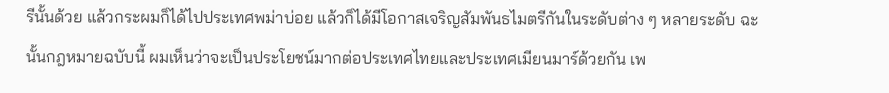รีนั้นด้วย แล้วกระผมก็ได้ไปประเทศพม่าบ่อย แล้วก็ได้มีโอกาสเจริญสัมพันธไมตรีกันในระดับต่าง ๆ หลายระดับ ฉะนั้นกฎหมายฉบับนี้ ผมเห็นว่าจะเป็นประโยชน์มากต่อประเทศไทยและประเทศเมียนมาร์ด้วยกัน เพ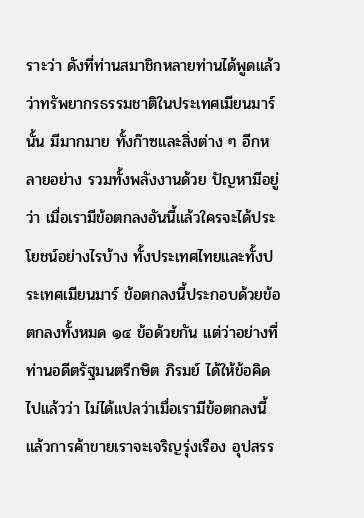ราะว่า ดังที่ท่านสมาชิกหลายท่านได้พูดแล้วว่าทรัพยากรธรรมชาติในประเทศเมียนมาร์นั้น มีมากมาย ทั้งก๊าซและสิ่งต่าง ๆ อีกหลายอย่าง รวมทั้งพลังงานด้วย ปัญหามีอยู่ว่า เมื่อเรามีข้อตกลงอันนี้แล้วใครจะได้ประโยชน์อย่างไรบ้าง ทั้งประเทศไทยและทั้งประเทศเมียนมาร์ ข้อตกลงนี้ประกอบด้วยข้อตกลงทั้งหมด ๑๔ ข้อด้วยกัน แต่ว่าอย่างที่ท่านอดีตรัฐมนตรีกษิต ภิรมย์ ได้ให้ข้อคิดไปแล้วว่า ไม่ได้แปลว่าเมื่อเรามีข้อตกลงนี้แล้วการค้าขายเราจะเจริญรุ่งเรือง อุปสรร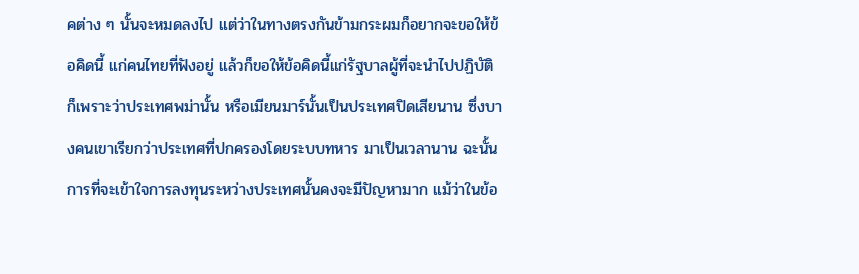คต่าง ๆ นั้นจะหมดลงไป แต่ว่าในทางตรงกันข้ามกระผมก็อยากจะขอให้ข้อคิดนี้ แก่คนไทยที่ฟังอยู่ แล้วก็ขอให้ข้อคิดนี้แก่รัฐบาลผู้ที่จะนําไปปฏิบัติ ก็เพราะว่าประเทศพม่านั้น หรือเมียนมาร์นั้นเป็นประเทศปิดเสียนาน ซึ่งบางคนเขาเรียกว่าประเทศที่ปกครองโดยระบบทหาร มาเป็นเวลานาน ฉะนั้นการที่จะเข้าใจการลงทุนระหว่างประเทศนั้นคงจะมีปัญหามาก แม้ว่าในข้อ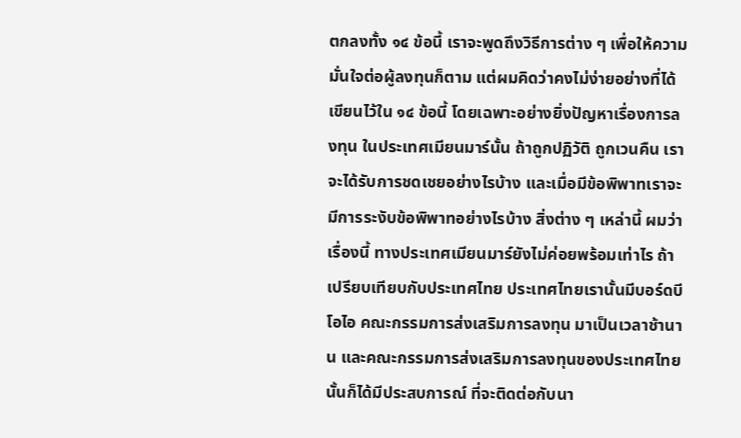ตกลงทั้ง ๑๔ ข้อนี้ เราจะพูดถึงวิธีการต่าง ๆ เพื่อให้ความมั่นใจต่อผู้ลงทุนก็ตาม แต่ผมคิดว่าคงไม่ง่ายอย่างที่ได้เขียนไว้ใน ๑๔ ข้อนี้ โดยเฉพาะอย่างยิ่งปัญหาเรื่องการลงทุน ในประเทศเมียนมาร์นั้น ถ้าถูกปฏิวัติ ถูกเวนคืน เราจะได้รับการชดเชยอย่างไรบ้าง และเมื่อมีข้อพิพาทเราจะมีการระงับข้อพิพาทอย่างไรบ้าง สิ่งต่าง ๆ เหล่านี้ ผมว่าเรื่องนี้ ทางประเทศเมียนมาร์ยังไม่ค่อยพร้อมเท่าไร ถ้าเปรียบเทียบกับประเทศไทย ประเทศไทยเรานั้นมีบอร์ดบีโอไอ คณะกรรมการส่งเสริมการลงทุน มาเป็นเวลาช้านาน และคณะกรรมการส่งเสริมการลงทุนของประเทศไทยนั้นก็ได้มีประสบการณ์ ที่จะติดต่อกับนา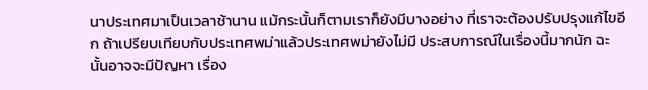นาประเทศมาเป็นเวลาช้านาน แม้กระนั้นก็ตามเราก็ยังมีบางอย่าง ที่เราจะต้องปรับปรุงแก้ไขอีก ถ้าเปรียบเทียบกับประเทศพม่าแล้วประเทศพม่ายังไม่มี ประสบการณ์ในเรื่องนี้มากนัก ฉะนั้นอาจจะมีปัญหา เรื่อง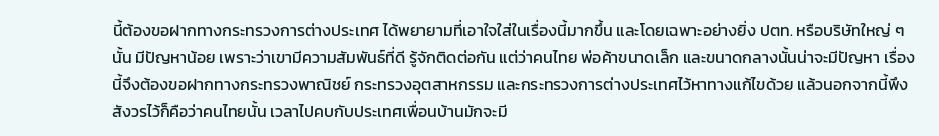นี้ต้องขอฝากทางกระทรวงการต่างประเทศ ได้พยายามที่เอาใจใส่ในเรื่องนี้มากขึ้น และโดยเฉพาะอย่างยิ่ง ปตท. หรือบริษัทใหญ่ ๆ นั้น มีปัญหาน้อย เพราะว่าเขามีความสัมพันธ์ที่ดี รู้จักติดต่อกัน แต่ว่าคนไทย พ่อค้าขนาดเล็ก และขนาดกลางนั้นน่าจะมีปัญหา เรื่องนี้จึงต้องขอฝากทางกระทรวงพาณิชย์ กระทรวงอุตสาหกรรม และกระทรวงการต่างประเทศไว้หาทางแก้ไขด้วย แล้วนอกจากนี้พึงสังวรไว้ก็คือว่าคนไทยนั้น เวลาไปคบกับประเทศเพื่อนบ้านมักจะมี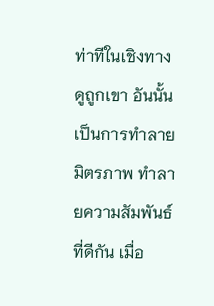ท่าทีในเชิงทางดูถูกเขา อันนั้นเป็นการทําลาย มิตรภาพ ทําลายความสัมพันธ์ที่ดีกัน เมื่อ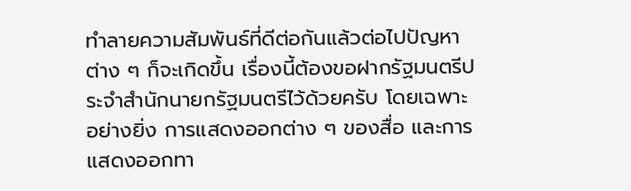ทําลายความสัมพันธ์ที่ดีต่อกันแล้วต่อไปปัญหาต่าง ๆ ก็จะเกิดขึ้น เรื่องนี้ต้องขอฝากรัฐมนตรีประจําสํานักนายกรัฐมนตรีไว้ด้วยครับ โดยเฉพาะอย่างยิ่ง การแสดงออกต่าง ๆ ของสื่อ และการแสดงออกทา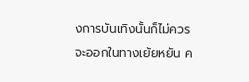งการบันเทิงนั้นก็ไม่ควรจะออกในทางเย้ยหยัน ค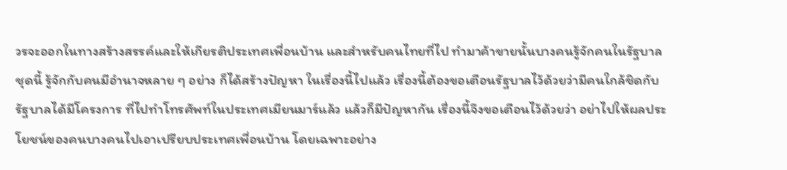วรจะออกในทางสร้างสรรค์และให้เกียรติประเทศเพื่อนบ้าน และสําหรับคนไทยที่ไป ทํามาค้าขายนั้นบางคนรู้จักคนในรัฐบาลชุดนี้ รู้จักกับคนมีอํานาจหลาย ๆ อย่าง ก็ได้สร้างปัญหา ในเรื่องนี้ไปแล้ว เรื่องนี้ต้องขอเตือนรัฐบาลไว้ด้วยว่ามีคนใกล้ชิดกับรัฐบาลได้มีโครงการ ที่ไปทําโทรศัพท์ในประเทศเมียนมาร์แล้ว แล้วก็มีปัญหากัน เรื่องนี้จึงขอเตือนไว้ด้วยว่า อย่าไปให้ผลประโยชน์ของคนบางคนไปเอาเปรียบประเทศเพื่อนบ้าน โดยเฉพาะอย่าง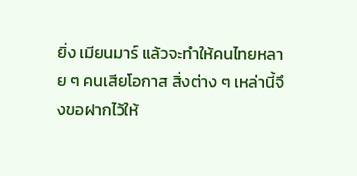ยิ่ง เมียนมาร์ แล้วจะทําให้คนไทยหลาย ๆ คนเสียโอกาส สิ่งต่าง ๆ เหล่านี้จึงขอฝากไว้ให้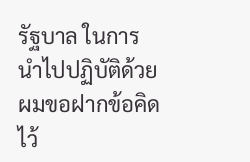รัฐบาล ในการนําไปปฏิบัติด้วย ผมขอฝากข้อคิดไว้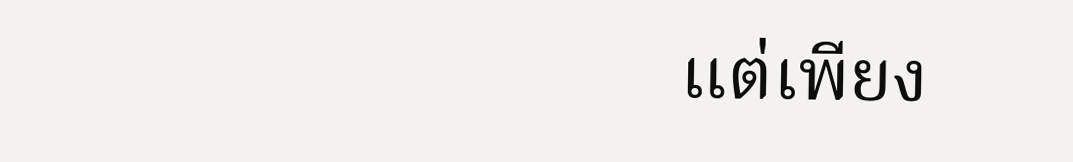แต่เพียง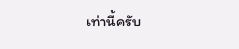เท่านี้ครับ